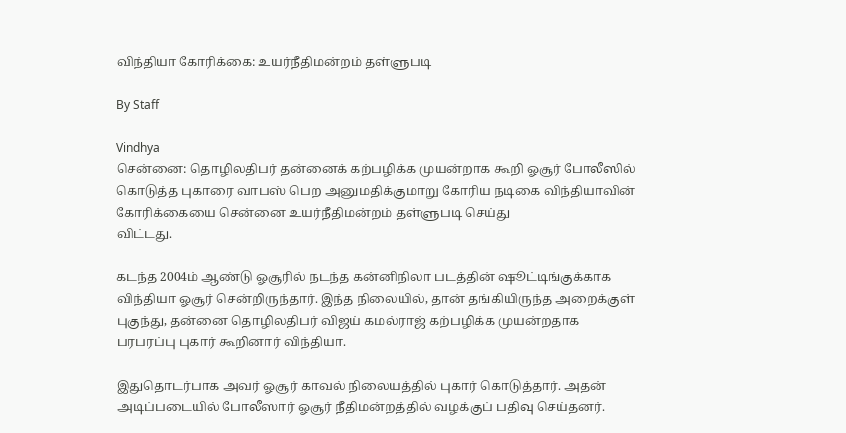விந்தியா கோரிக்கை: உயர்நீதிமன்றம் தள்ளுபடி

By Staff

Vindhya
சென்னை: தொழிலதிபர் தன்னைக் கற்பழிக்க முயன்றாக கூறி ஓசூர் போலீஸில் கொடுத்த புகாரை வாபஸ் பெற அனுமதிக்குமாறு கோரிய நடிகை விந்தியாவின் கோரிக்கையை சென்னை உயர்நீதிமன்றம் தள்ளுபடி செய்து
விட்டது.

கடந்த 2004ம் ஆண்டு ஓசூரில் நடந்த கன்னிநிலா படத்தின் ஷூட்டிங்குக்காக விந்தியா ஓசூர் சென்றிருந்தார். இந்த நிலையில், தான் தங்கியிருந்த அறைக்குள் புகுந்து, தன்னை தொழிலதிபர் விஜய் கமல்ராஜ் கற்பழிக்க முயன்றதாக பரபரப்பு புகார் கூறினார் விந்தியா.

இதுதொடர்பாக அவர் ஓசூர் காவல் நிலையத்தில் புகார் கொடுத்தார். அதன் அடிப்படையில் போலீஸார் ஓசூர் நீதிமன்றத்தில் வழக்குப் பதிவு செய்தனர்.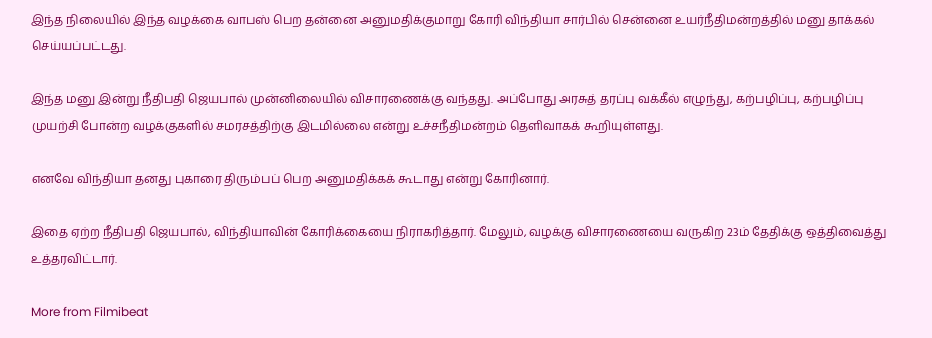இந்த நிலையில் இந்த வழக்கை வாபஸ் பெற தன்னை அனுமதிக்குமாறு கோரி விந்தியா சார்பில் சென்னை உயர்நீதிமன்றத்தில் மனு தாக்கல் செய்யப்பட்டது.

இந்த மனு இன்று நீதிபதி ஜெயபால் முன்னிலையில் விசாரணைக்கு வந்தது. அப்போது அரசுத் தரப்பு வக்கீல் எழுந்து, கற்பழிப்பு, கற்பழிப்பு முயற்சி போன்ற வழக்குகளில் சமரசத்திற்கு இடமில்லை என்று உச்சநீதிமன்றம் தெளிவாகக் கூறியுள்ளது.

எனவே விந்தியா தனது புகாரை திரும்பப் பெற அனுமதிக்கக் கூடாது என்று கோரினார்.

இதை ஏற்ற நீதிபதி ஜெயபால், விந்தியாவின் கோரிக்கையை நிராகரித்தார். மேலும், வழக்கு விசாரணையை வருகிற 23ம் தேதிக்கு ஒத்திவைத்து உத்தரவிட்டார்.

More from Filmibeat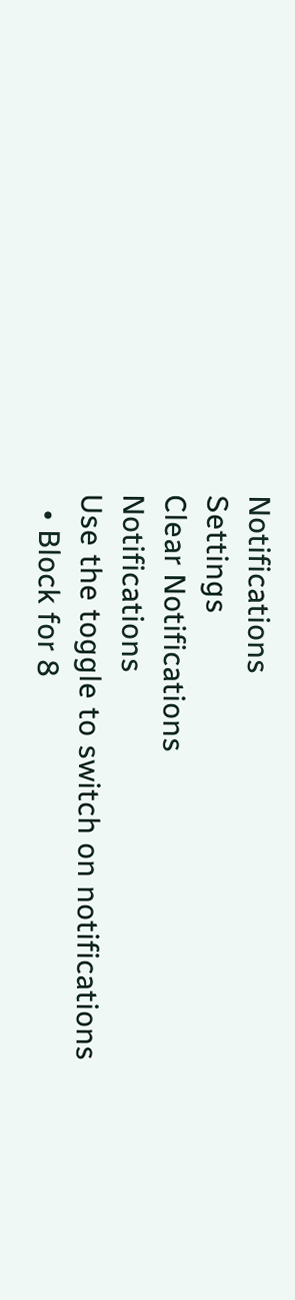Notifications
Settings
Clear Notifications
Notifications
Use the toggle to switch on notifications
  • Block for 8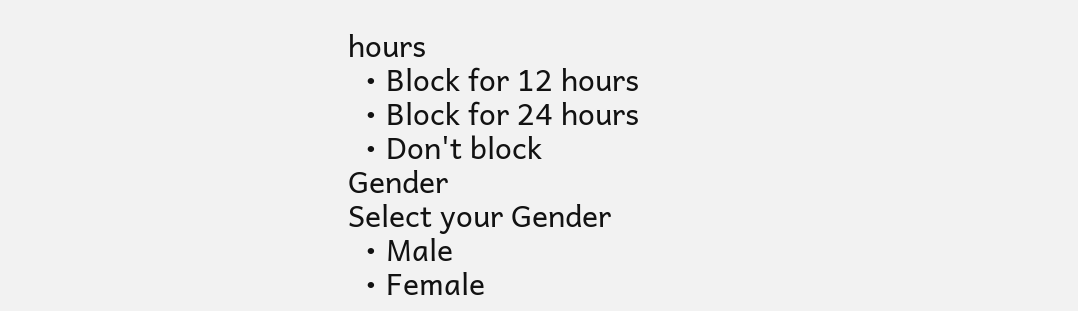hours
  • Block for 12 hours
  • Block for 24 hours
  • Don't block
Gender
Select your Gender
  • Male
  • Female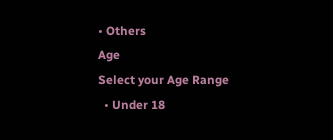• Others
Age
Select your Age Range
  • Under 18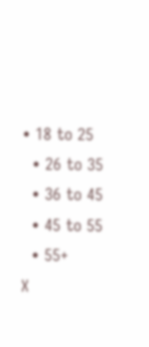• 18 to 25
  • 26 to 35
  • 36 to 45
  • 45 to 55
  • 55+
X